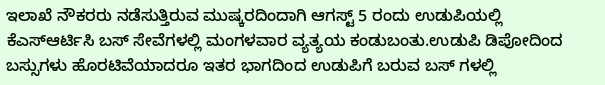ಇಲಾಖೆ ನೌಕರರು ನಡೆಸುತ್ತಿರುವ ಮುಷ್ಕರದಿಂದಾಗಿ ಆಗಸ್ಟ್ 5 ರಂದು ಉಡುಪಿಯಲ್ಲಿ ಕೆಎಸ್ಆರ್ಟಿಸಿ ಬಸ್ ಸೇವೆಗಳಲ್ಲಿ ಮಂಗಳವಾರ ವ್ಯತ್ಯಯ ಕಂಡುಬಂತು.ಉಡುಪಿ ಡಿಪೋದಿಂದ ಬಸ್ಸುಗಳು ಹೊರಟಿವೆಯಾದರೂ ಇತರ ಭಾಗದಿಂದ ಉಡುಪಿಗೆ ಬರುವ ಬಸ್ ಗಳಲ್ಲಿ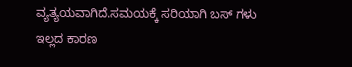ವ್ಯತ್ಯಯವಾಗಿದೆ.ಸಮಯಕ್ಕೆ ಸರಿಯಾಗಿ ಬಸ್ ಗಳು ಇಲ್ಲದ ಕಾರಣ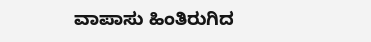ವಾಪಾಸು ಹಿಂತಿರುಗಿದ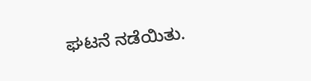ಘಟನೆ ನಡೆಯಿತು.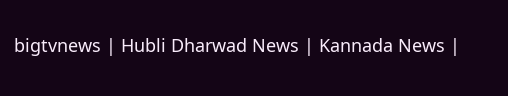bigtvnews | Hubli Dharwad News | Kannada News |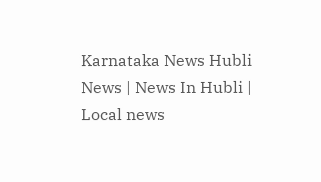Karnataka News Hubli News | News In Hubli | Local news